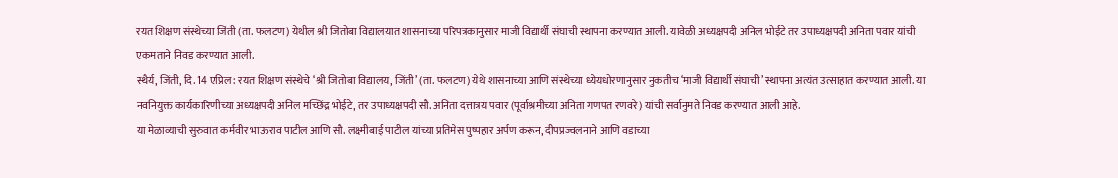रयत शिक्षण संस्थेच्या जिंती (ता. फलटण) येथील श्री जितोबा विद्यालयात शासनाच्या परिपत्रकानुसार माजी विद्यार्थी संघाची स्थापना करण्यात आली. यावेळी अध्यक्षपदी अनिल भोईटे तर उपाध्यक्षपदी अनिता पवार यांची एकमताने निवड करण्यात आली.
स्थैर्य, जिंती, दि. 14 एप्रिल : रयत शिक्षण संस्थेचे ‘श्री जितोबा विद्यालय, जिंती’ (ता. फलटण) येथे शासनाच्या आणि संस्थेच्या ध्येयधोरणानुसार नुकतीच ‘माजी विद्यार्थी संघाची’ स्थापना अत्यंत उत्साहात करण्यात आली. या नवनियुक्त कार्यकारिणीच्या अध्यक्षपदी अनिल मच्छिंद्र भोईटे, तर उपाध्यक्षपदी सौ. अनिता दत्तात्रय पवार (पूर्वाश्रमीच्या अनिता गणपत रणवरे) यांची सर्वानुमते निवड करण्यात आली आहे.
या मेळाव्याची सुरुवात कर्मवीर भाऊराव पाटील आणि सौ. लक्ष्मीबाई पाटील यांच्या प्रतिमेस पुष्पहार अर्पण करून, दीपप्रज्वलनाने आणि वडाच्या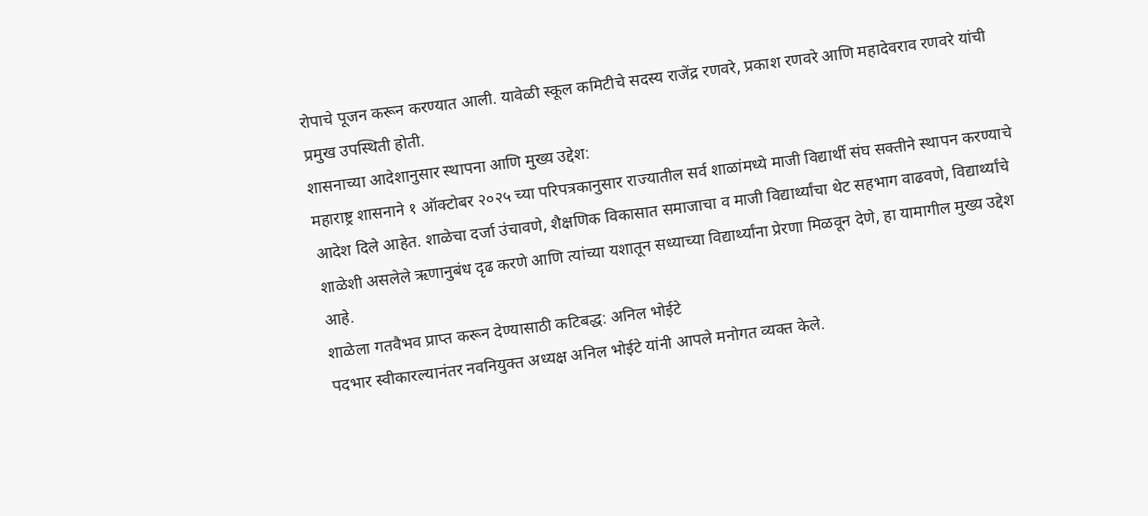रोपाचे पूजन करून करण्यात आली. यावेळी स्कूल कमिटीचे सदस्य राजेंद्र रणवरे, प्रकाश रणवरे आणि महादेवराव रणवरे यांची प्रमुख उपस्थिती होती.
शासनाच्या आदेशानुसार स्थापना आणि मुख्य उद्देश:
महाराष्ट्र शासनाने १ ऑक्टोबर २०२५ च्या परिपत्रकानुसार राज्यातील सर्व शाळांमध्ये माजी विद्यार्थी संघ सक्तीने स्थापन करण्याचे आदेश दिले आहेत. शाळेचा दर्जा उंचावणे, शैक्षणिक विकासात समाजाचा व माजी विद्यार्थ्यांचा थेट सहभाग वाढवणे, विद्यार्थ्यांचे शाळेशी असलेले ऋणानुबंध दृढ करणे आणि त्यांच्या यशातून सध्याच्या विद्यार्थ्यांना प्रेरणा मिळवून देणे, हा यामागील मुख्य उद्देश आहे.
शाळेला गतवैभव प्राप्त करून देण्यासाठी कटिबद्ध: अनिल भोईटे
पदभार स्वीकारल्यानंतर नवनियुक्त अध्यक्ष अनिल भोईटे यांनी आपले मनोगत व्यक्त केले.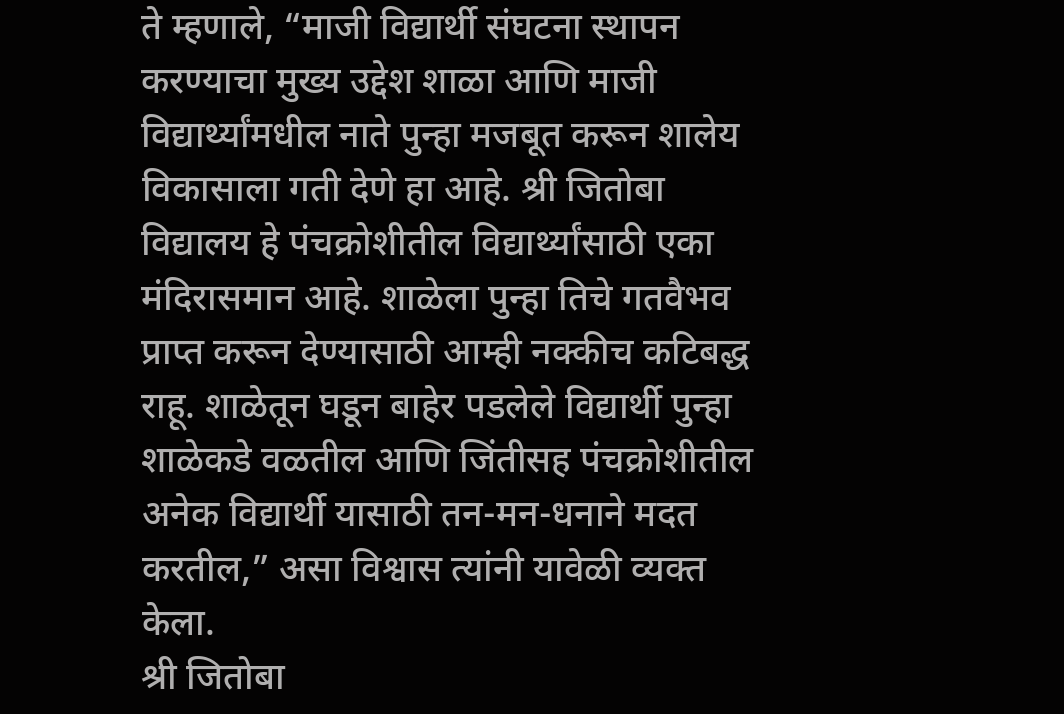ते म्हणाले, “माजी विद्यार्थी संघटना स्थापन करण्याचा मुख्य उद्देश शाळा आणि माजी विद्यार्थ्यांमधील नाते पुन्हा मजबूत करून शालेय विकासाला गती देणे हा आहे. श्री जितोबा विद्यालय हे पंचक्रोशीतील विद्यार्थ्यांसाठी एका मंदिरासमान आहे. शाळेला पुन्हा तिचे गतवैभव प्राप्त करून देण्यासाठी आम्ही नक्कीच कटिबद्ध राहू. शाळेतून घडून बाहेर पडलेले विद्यार्थी पुन्हा शाळेकडे वळतील आणि जिंतीसह पंचक्रोशीतील अनेक विद्यार्थी यासाठी तन-मन-धनाने मदत करतील,” असा विश्वास त्यांनी यावेळी व्यक्त केला.
श्री जितोबा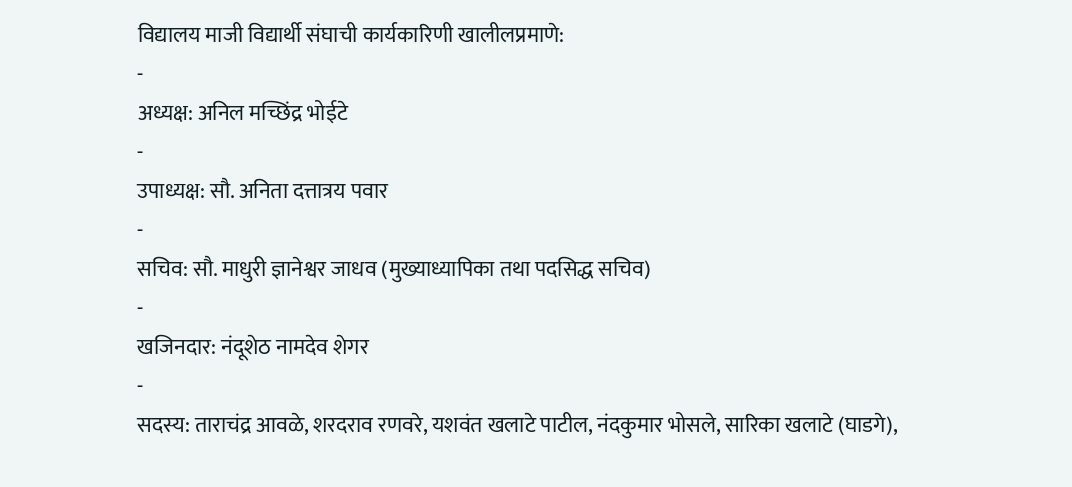विद्यालय माजी विद्यार्थी संघाची कार्यकारिणी खालीलप्रमाणे:
-
अध्यक्ष: अनिल मच्छिंद्र भोईटे
-
उपाध्यक्ष: सौ. अनिता दत्तात्रय पवार
-
सचिव: सौ. माधुरी ज्ञानेश्वर जाधव (मुख्याध्यापिका तथा पदसिद्ध सचिव)
-
खजिनदार: नंदूशेठ नामदेव शेगर
-
सदस्य: ताराचंद्र आवळे, शरदराव रणवरे, यशवंत खलाटे पाटील, नंदकुमार भोसले, सारिका खलाटे (घाडगे),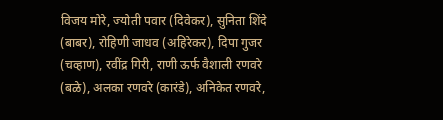विजय मोरे, ज्योती पवार (दिवेकर), सुनिता शिंदे (बाबर), रोहिणी जाधव (अहिरेकर), दिपा गुजर (चव्हाण), रवींद्र गिरी, राणी ऊर्फ वैशाली रणवरे (बळे), अलका रणवरे (कारंडे), अनिकेत रणवरे,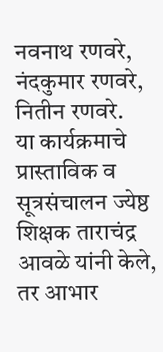नवनाथ रणवरे, नंदकुमार रणवरे, नितीन रणवरे.
या कार्यक्रमाचे प्रास्ताविक व सूत्रसंचालन ज्येष्ठ शिक्षक ताराचंद्र आवळे यांनी केले, तर आभार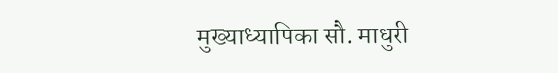मुख्याध्यापिका सौ. माधुरी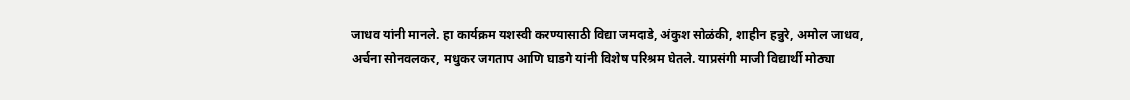जाधव यांनी मानले. हा कार्यक्रम यशस्वी करण्यासाठी विद्या जमदाडे, अंकुश सोळंकी, शाहीन हन्नुरे, अमोल जाधव, अर्चना सोनवलकर, मधुकर जगताप आणि घाडगे यांनी विशेष परिश्रम घेतले. याप्रसंगी माजी विद्यार्थी मोठ्या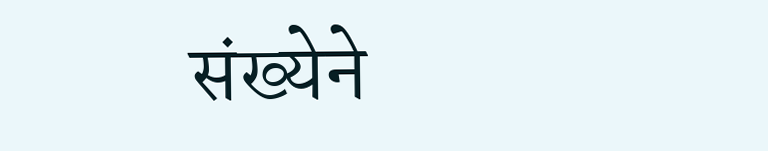संख्येने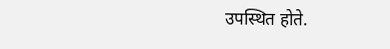उपस्थित होते.